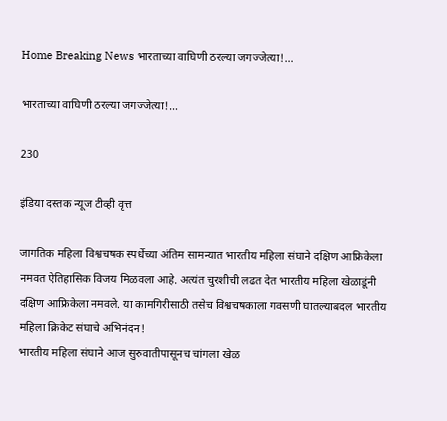Home Breaking News भारताच्या वाघिणी ठरल्या जगज्जेत्या!…

भारताच्या वाघिणी ठरल्या जगज्जेत्या!…

230

इंडिया दस्तक न्यूज टीव्ही वृत्त

जागतिक महिला विश्वचषक स्पर्धेच्या अंतिम सामन्यात भारतीय महिला संघाने दक्षिण आफ्रिकेला नमवत ऐतिहासिक विजय मिळवला आहे. अत्यंत चुरशीची लढत देत भारतीय महिला खेळाडूंनी दक्षिण आफ्रिकेला नमवले. या कामगिरीसाठी तसेच विश्वचषकाला गवसणी घातल्याबदल भारतीय महिला क्रिकेट संघाचे अभिनंदन!
भारतीय महिला संघाने आज सुरुवातीपासूनच चांगला खेळ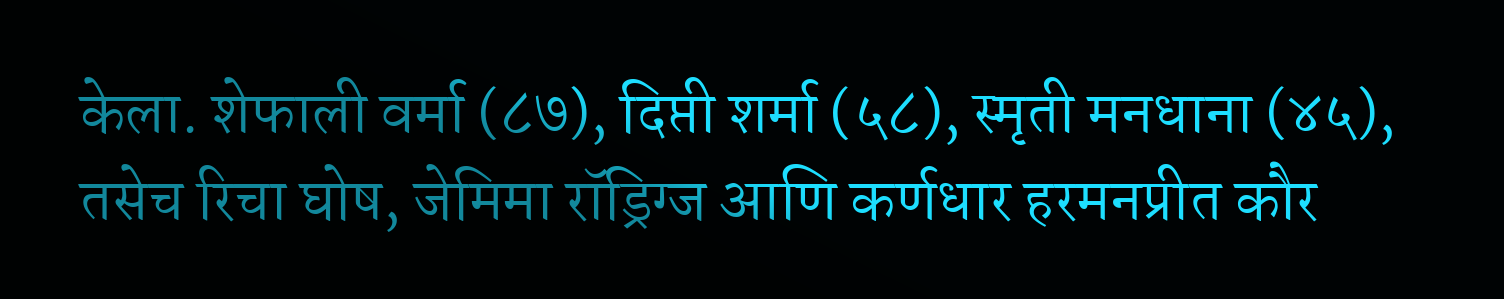केला. शेफाली वर्मा (८७), दिप्ती शर्मा (५८), स्मृती मनधाना (४५), तसेच रिचा घोष, जेमिमा रॉड्रिग्ज आणि कर्णधार हरमनप्रीत कौर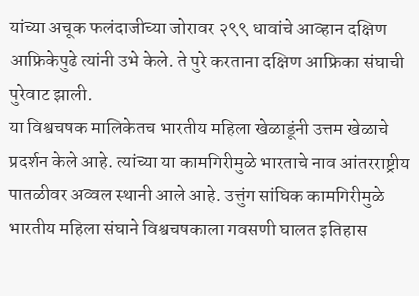यांच्या अचूक फलंदाजीच्या जोरावर २९९ धावांचे आव्हान दक्षिण आफ्रिकेपुढे त्यांनी उभे केले. ते पुरे करताना दक्षिण आफ्रिका संघाची पुरेवाट झाली.
या विश्वचषक मालिकेतच भारतीय महिला खेळाडूंनी उत्तम खेळाचे प्रदर्शन केले आहे. त्यांच्या या कामगिरीमुळे भारताचे नाव आंतरराष्ट्रीय पातळीवर अव्वल स्थानी आले आहे. उत्तुंग सांघिक कामगिरीमुळे भारतीय महिला संघाने विश्वचषकाला गवसणी घालत इतिहास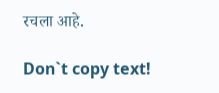रचला आहे.

Don`t copy text!